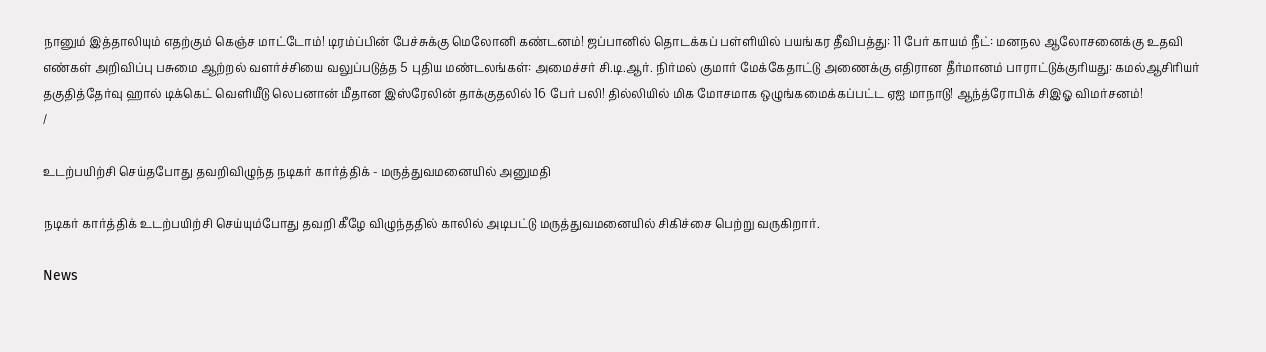நானும் இத்தாலியும் எதற்கும் கெஞ்ச மாட்டோம்! டிரம்ப்பின் பேச்சுக்கு மெலோனி கண்டனம்! ஜப்பானில் தொடக்கப் பள்ளியில் பயங்கர தீவிபத்து: 11 பேர் காயம் நீட்: மனநல ஆலோசனைக்கு உதவி எண்கள் அறிவிப்பு பசுமை ஆற்றல் வளர்ச்சியை வலுப்படுத்த 5 புதிய மண்டலங்கள்: அமைச்சர் சி.டி.ஆர். நிர்மல் குமார் மேக்கேதாட்டு அணைக்கு எதிரான தீர்மானம் பாராட்டுக்குரியது: கமல்ஆசிரியர் தகுதித்தேர்வு ஹால் டிக்கெட் வெளியீடு லெபனான் மீதான இஸ்ரேலின் தாக்குதலில் 16 பேர் பலி! தில்லியில் மிக மோசமாக ஒழுங்கமைக்கப்பட்ட ஏஐ மாநாடு! ஆந்த்ரோபிக் சிஇஓ விமர்சனம்!
/

உடற்பயிற்சி செய்தபோது தவறிவிழுந்த நடிகர் கார்த்திக் - மருத்துவமனையில் அனுமதி

நடிகர் கார்த்திக் உடற்பயிற்சி செய்யும்போது தவறி கீழே விழுந்ததில் காலில் அடிபட்டு மருத்துவமனையில் சிகிச்சை பெற்று வருகிறார்.

News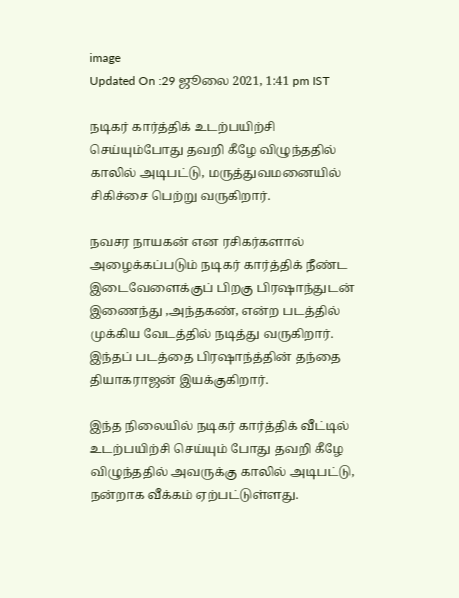image
Updated On :29 ஜூலை 2021, 1:41 pm IST

நடிகர் கார்த்திக் உடற்பயிற்சி செய்யும்போது தவறி கீழே விழுந்ததில் காலில் அடிபட்டு, மருத்துவமனையில் சிகிச்சை பெற்று வருகிறார்.

நவசர நாயகன் என ரசிகர்களால் அழைக்கப்படும் நடிகர் கார்த்திக் நீண்ட இடைவேளைக்குப் பிறகு பிரஷாந்துடன் இணைந்து ,அந்தகண், என்ற படத்தில் முக்கிய வேடத்தில் நடித்து வருகிறார். இந்தப் படத்தை பிரஷாந்த்தின் தந்தை தியாகராஜன் இயக்குகிறார்.

இந்த நிலையில் நடிகர் கார்த்திக் வீட்டில் உடற்பயிற்சி செய்யும் போது தவறி கீழே விழுந்ததில் அவருக்கு காலில் அடிபட்டு, நன்றாக வீக்கம் ஏற்பட்டுள்ளது.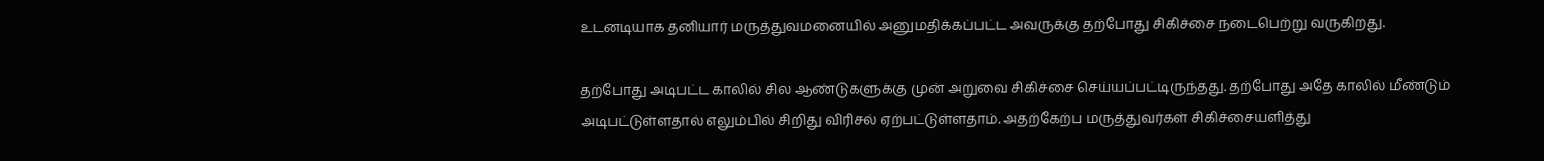உடனடியாக தனியார் மருத்துவமனையில் அனுமதிக்கப்பட்ட அவருக்கு தற்போது சிகிச்சை நடைபெற்று வருகிறது.

தற்போது அடிபட்ட காலில் சில ஆண்டுகளுக்கு முன் அறுவை சிகிச்சை செய்யப்பட்டிருந்தது. தற்போது அதே காலில் மீண்டும் அடிபட்டுள்ளதால் எலும்பில் சிறிது விரிசல் ஏற்பட்டுள்ளதாம். அதற்கேற்ப மருத்துவர்கள் சிகிச்சையளித்து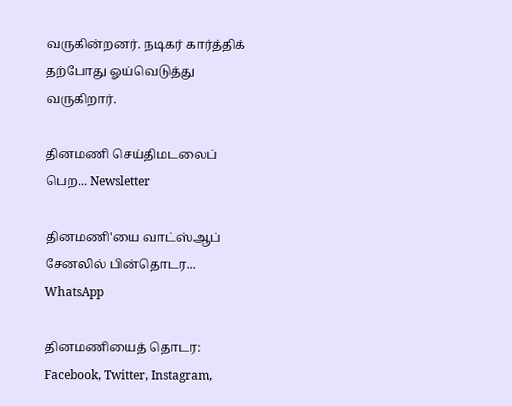வருகின்றனர். நடிகர் கார்த்திக் தற்போது ஓய்வெடுத்து வருகிறார்.

தினமணி செய்திமடலைப் பெற... Newsletter

தினமணி'யை வாட்ஸ்ஆப் சேனலில் பின்தொடர... WhatsApp

தினமணியைத் தொடர: Facebook, Twitter, Instagram,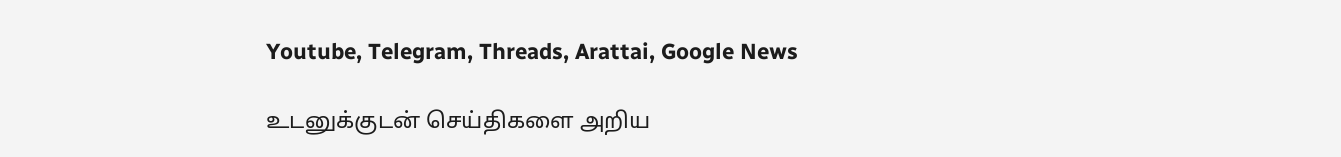Youtube, Telegram, Threads, Arattai, Google News

உடனுக்குடன் செய்திகளை அறிய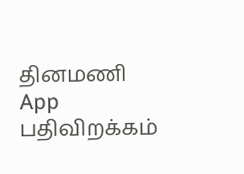தினமணி App பதிவிறக்கம்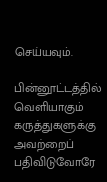செய்யவும்.

பின்னூட்டத்தில் வெளியாகும் கருத்துகளுக்கு அவற்றைப் பதிவிடுவோரே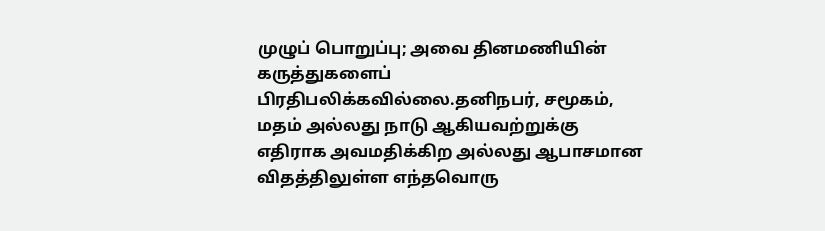முழுப் பொறுப்பு; அவை தினமணியின் கருத்துகளைப் பிரதிபலிக்கவில்லை.தனிநபர், சமூகம், மதம் அல்லது நாடு ஆகியவற்றுக்கு எதிராக அவமதிக்கிற அல்லது ஆபாசமான விதத்திலுள்ள எந்தவொரு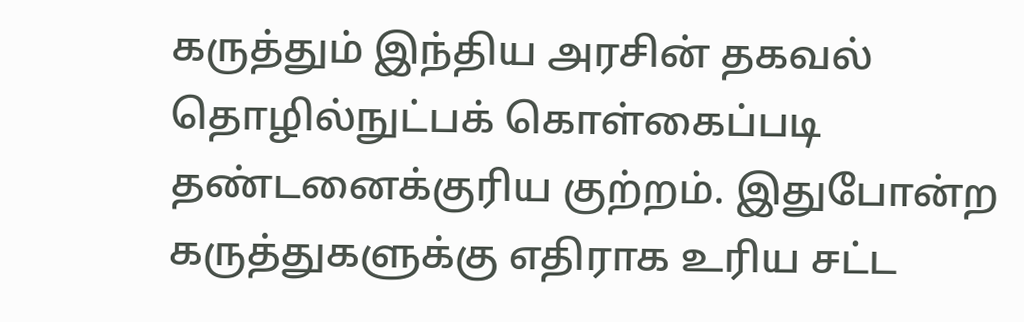கருத்தும் இந்திய அரசின் தகவல் தொழில்நுட்பக் கொள்கைப்படி தண்டனைக்குரிய குற்றம். இதுபோன்ற கருத்துகளுக்கு எதிராக உரிய சட்ட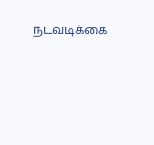நடவடிக்கை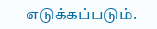எடுக்கப்படும்.